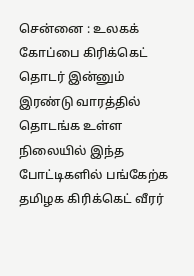சென்னை : உலகக் கோப்பை கிரிக்கெட் தொடர் இன்னும் இரண்டு வாரத்தில் தொடங்க உள்ள நிலையில் இந்த போட்டிகளில் பங்கேற்க தமிழக கிரிக்கெட் வீரர்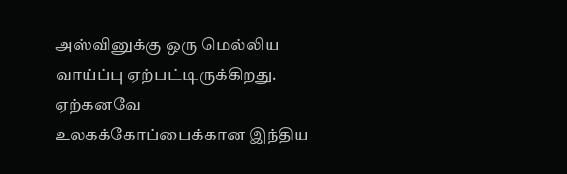அஸ்வினுக்கு ஒரு மெல்லிய வாய்ப்பு ஏற்பட்டிருக்கிறது.
ஏற்கனவே உலகக்கோப்பைக்கான இந்திய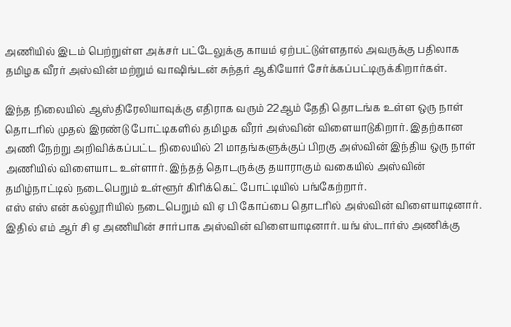அணியில் இடம் பெற்றுள்ள அக்சர் பட்டேலுக்கு காயம் ஏற்பட்டுள்ளதால் அவருக்கு பதிலாக தமிழக வீரர் அஸ்வின் மற்றும் வாஷிங்டன் சுந்தர் ஆகியோர் சேர்க்கப்பட்டிருக்கிறார்கள்.

இந்த நிலையில் ஆஸ்திரேலியாவுக்கு எதிராக வரும் 22ஆம் தேதி தொடங்க உள்ள ஒரு நாள் தொடரில் முதல் இரண்டு போட்டிகளில் தமிழக வீரர் அஸ்வின் விளையாடுகிறார். இதற்கான அணி நேற்று அறிவிக்கப்பட்ட நிலையில் 21 மாதங்களுக்குப் பிறகு அஸ்வின் இந்திய ஒரு நாள் அணியில் விளையாட உள்ளார். இந்தத் தொடருக்கு தயாராகும் வகையில் அஸ்வின் தமிழ்நாட்டில் நடைபெறும் உள்ளூர் கிரிக்கெட் போட்டியில் பங்கேற்றார்.
எஸ் எஸ் என் கல்லூரியில் நடைபெறும் வி ஏ பி கோப்பை தொடரில் அஸ்வின் விளையாடினார். இதில் எம் ஆர் சி ஏ அணியின் சார்பாக அஸ்வின் விளையாடினார். யங் ஸ்டார்ஸ் அணிக்கு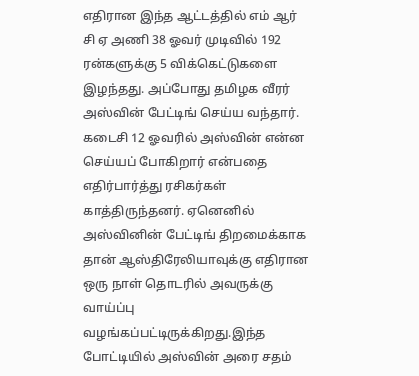எதிரான இந்த ஆட்டத்தில் எம் ஆர் சி ஏ அணி 38 ஓவர் முடிவில் 192 ரன்களுக்கு 5 விக்கெட்டுகளை இழந்தது. அப்போது தமிழக வீரர் அஸ்வின் பேட்டிங் செய்ய வந்தார்.
கடைசி 12 ஓவரில் அஸ்வின் என்ன செய்யப் போகிறார் என்பதை எதிர்பார்த்து ரசிகர்கள் காத்திருந்தனர். ஏனெனில் அஸ்வினின் பேட்டிங் திறமைக்காக தான் ஆஸ்திரேலியாவுக்கு எதிரான ஒரு நாள் தொடரில் அவருக்கு வாய்ப்பு வழங்கப்பட்டிருக்கிறது.இந்த போட்டியில் அஸ்வின் அரை சதம்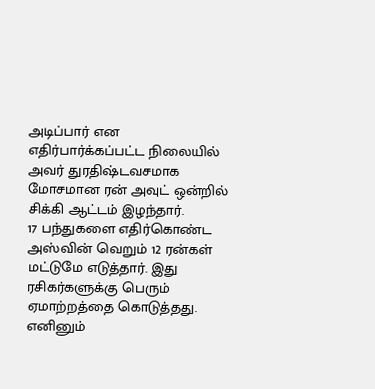அடிப்பார் என எதிர்பார்க்கப்பட்ட நிலையில் அவர் துரதிஷ்டவசமாக மோசமான ரன் அவுட் ஒன்றில் சிக்கி ஆட்டம் இழந்தார்.
17 பந்துகளை எதிர்கொண்ட அஸ்வின் வெறும் 12 ரன்கள் மட்டுமே எடுத்தார். இது ரசிகர்களுக்கு பெரும் ஏமாற்றத்தை கொடுத்தது. எனினும்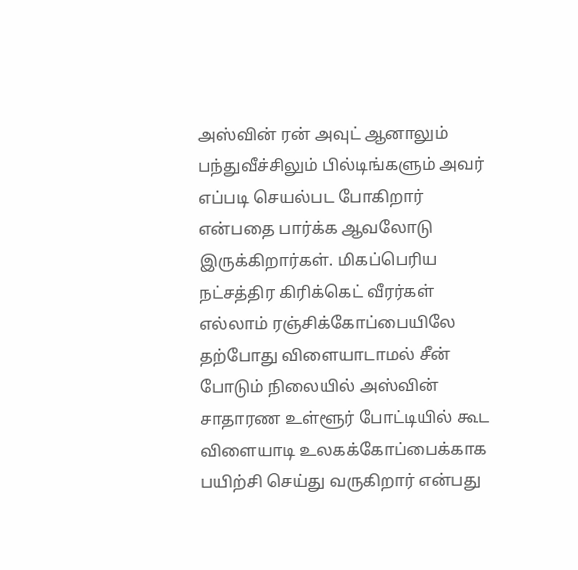அஸ்வின் ரன் அவுட் ஆனாலும் பந்துவீச்சிலும் பில்டிங்களும் அவர் எப்படி செயல்பட போகிறார் என்பதை பார்க்க ஆவலோடு இருக்கிறார்கள். மிகப்பெரிய நட்சத்திர கிரிக்கெட் வீரர்கள் எல்லாம் ரஞ்சிக்கோப்பையிலே தற்போது விளையாடாமல் சீன் போடும் நிலையில் அஸ்வின் சாதாரண உள்ளூர் போட்டியில் கூட விளையாடி உலகக்கோப்பைக்காக பயிற்சி செய்து வருகிறார் என்பது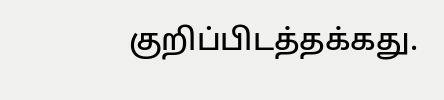குறிப்பிடத்தக்கது.